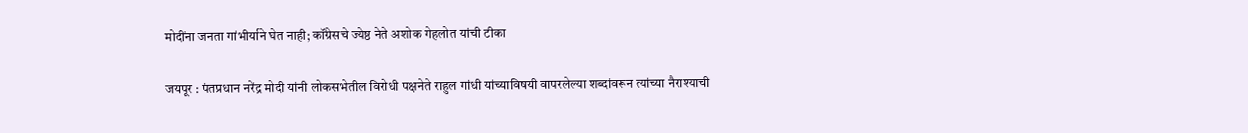मोदींना जनता गांभीर्याने घेत नाही; कॉंग्रेसचे ज्येष्ठ नेते अशोक गेहलोत यांची टीका

जयपूर : पंतप्रधान नरेंद्र मोदी यांनी लोकसभेतील विरोधी पक्षनेते राहुल गांधी यांच्याविषयी वापरलेल्या शब्दांवरून त्यांच्या नैराश्याची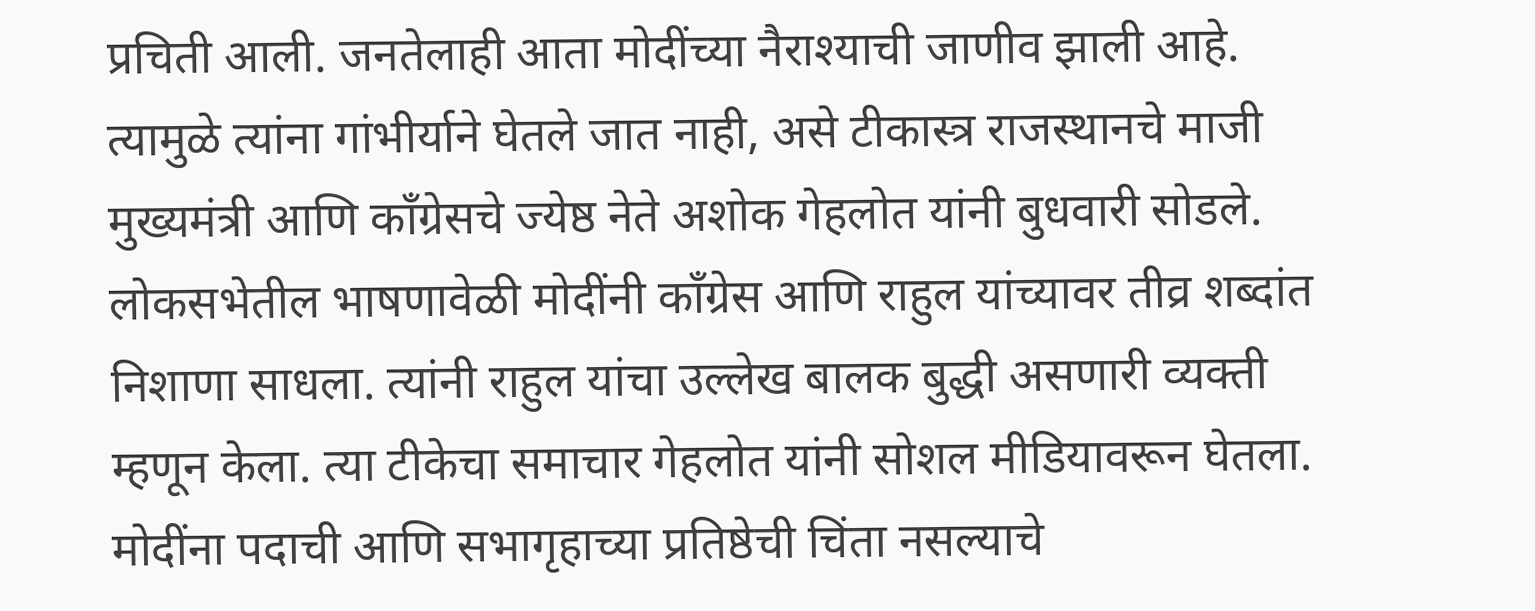प्रचिती आली. जनतेलाही आता मोदींच्या नैराश्याची जाणीव झाली आहे. त्यामुळे त्यांना गांभीर्याने घेतले जात नाही, असे टीकास्त्र राजस्थानचे माजी मुख्यमंत्री आणि कॉंग्रेसचे ज्येष्ठ नेते अशोक गेहलोत यांनी बुधवारी सोडले.
लोकसभेतील भाषणावेळी मोदींनी कॉंग्रेस आणि राहुल यांच्यावर तीव्र शब्दांत निशाणा साधला. त्यांनी राहुल यांचा उल्लेख बालक बुद्धी असणारी व्यक्ती म्हणून केला. त्या टीकेचा समाचार गेहलोत यांनी सोशल मीडियावरून घेतला. मोदींना पदाची आणि सभागृहाच्या प्रतिष्ठेची चिंता नसल्याचे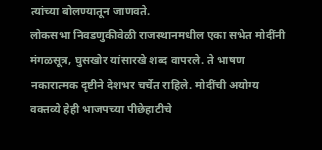त्यांच्या बोलण्यातून जाणवते.
लोकसभा निवडणुकीवेळी राजस्थानमधील एका सभेत मोदींनी मंगळसूत्र, घुसखोर यांसारखे शब्द वापरले. ते भाषण नकारात्मक दृष्टीने देशभर चर्चेत राहिले. मोदींची अयोग्य वक्तव्ये हेही भाजपच्या पीछेहाटीचे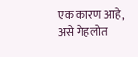एक कारण आहे, असे गेहलोत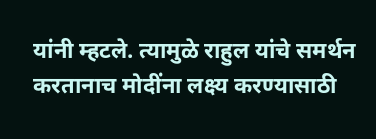यांनी म्हटले. त्यामुळे राहुल यांचे समर्थन करतानाच मोदींना लक्ष्य करण्यासाठी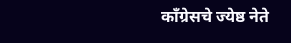कॉंग्रेसचे ज्येष्ठ नेते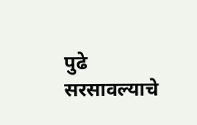पुढे सरसावल्याचे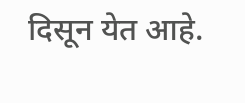दिसून येत आहे.